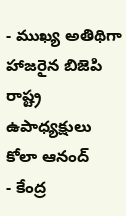- ముఖ్య అతిథిగా హాజరైన బిజెపి రాష్ట్ర ఉపాధ్యక్షులు కోలా ఆనంద్
- కేంద్ర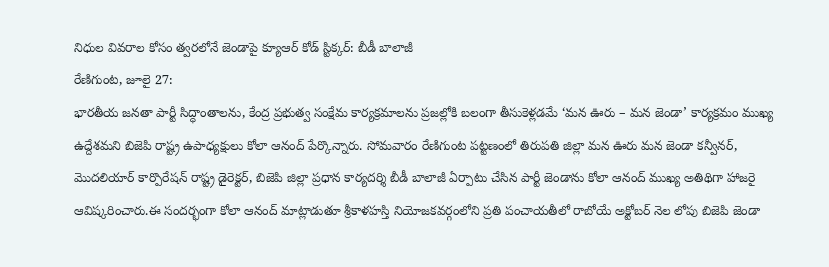నిధుల వివరాల కోసం త్వరలోనే జెండాపై క్యూఆర్ కోడ్ స్టిక్కర్: బీడీ బాలాజీ
రేణిగుంట, జూలై 27:
భారతీయ జనతా పార్టీ సిద్ధాంతాలను, కేంద్ర ప్రభుత్వ సంక్షేమ కార్యక్రమాలను ప్రజల్లోకి బలంగా తీసుకెళ్లడమే ‘మన ఊరు – మన జెండా’ కార్యక్రమం ముఖ్య ఉద్దేశమని బిజెపి రాష్ట్ర ఉపాధ్యక్షులు కోలా ఆనంద్ పేర్కొన్నారు. సోమవారం రేణిగుంట పట్టణంలో తిరుపతి జిల్లా మన ఊరు మన జెండా కన్వీనర్, మొదలియార్ కార్పొరేషన్ రాష్ట్ర డైరెక్టర్, బిజెపి జిల్లా ప్రధాన కార్యదర్శి బీడీ బాలాజీ ఏర్పాటు చేసిన పార్టీ జెండాను కోలా ఆనంద్ ముఖ్య అతిథిగా హాజరై ఆవిష్కరించారు.ఈ సందర్భంగా కోలా ఆనంద్ మాట్లాడుతూ శ్రీకాళహస్తి నియోజకవర్గంలోని ప్రతి పంచాయతీలో రాబోయే అక్టోబర్ నెల లోపు బిజెపి జెండా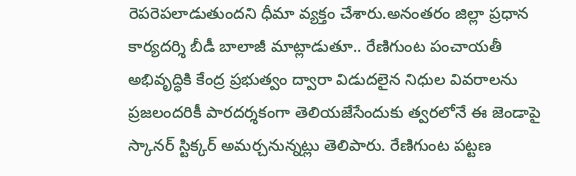రెపరెపలాడుతుందని ధీమా వ్యక్తం చేశారు.అనంతరం జిల్లా ప్రధాన కార్యదర్శి బీడీ బాలాజీ మాట్లాడుతూ.. రేణిగుంట పంచాయతీ అభివృద్ధికి కేంద్ర ప్రభుత్వం ద్వారా విడుదలైన నిధుల వివరాలను ప్రజలందరికీ పారదర్శకంగా తెలియజేసేందుకు త్వరలోనే ఈ జెండాపై స్కానర్ స్టిక్కర్ అమర్చనున్నట్లు తెలిపారు. రేణిగుంట పట్టణ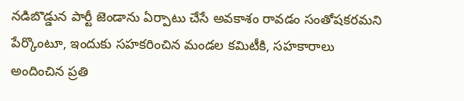నడిబొడ్డున పార్టీ జెండాను ఏర్పాటు చేసే అవకాశం రావడం సంతోషకరమని పేర్కొంటూ, ఇందుకు సహకరించిన మండల కమిటీకి, సహకారాలు అందించిన ప్రతి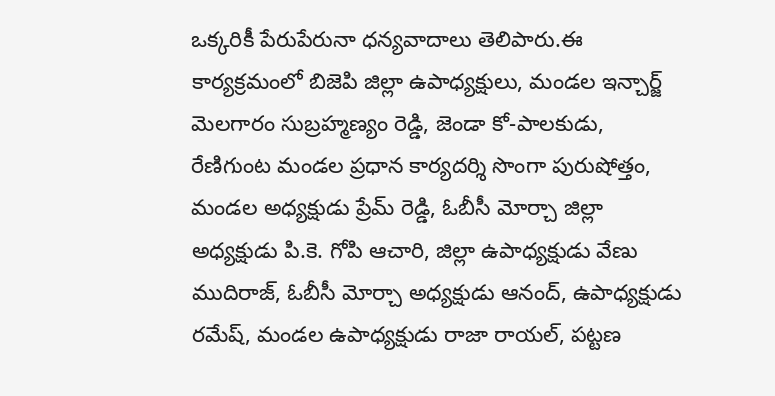ఒక్కరికీ పేరుపేరునా ధన్యవాదాలు తెలిపారు.ఈ కార్యక్రమంలో బిజెపి జిల్లా ఉపాధ్యక్షులు, మండల ఇన్చార్జ్ మెలగారం సుబ్రహ్మణ్యం రెడ్డి, జెండా కో-పాలకుడు, రేణిగుంట మండల ప్రధాన కార్యదర్శి సొంగా పురుషోత్తం, మండల అధ్యక్షుడు ప్రేమ్ రెడ్డి, ఓబీసీ మోర్చా జిల్లా అధ్యక్షుడు పి.కె. గోపి ఆచారి, జిల్లా ఉపాధ్యక్షుడు వేణు ముదిరాజ్, ఓబీసీ మోర్చా అధ్యక్షుడు ఆనంద్, ఉపాధ్యక్షుడు రమేష్, మండల ఉపాధ్యక్షుడు రాజా రాయల్, పట్టణ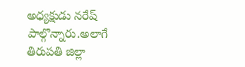అధ్యక్షుడు నరేష్ పాల్గొన్నారు.అలాగే తిరుపతి జిల్లా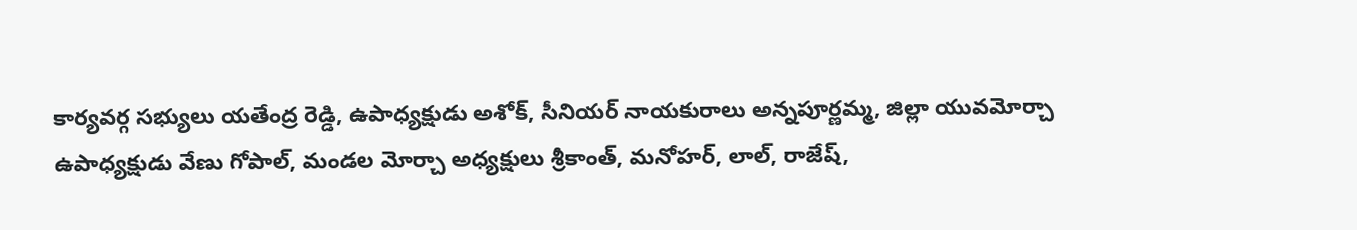కార్యవర్గ సభ్యులు యతేంద్ర రెడ్డి, ఉపాధ్యక్షుడు అశోక్, సీనియర్ నాయకురాలు అన్నపూర్ణమ్మ, జిల్లా యువమోర్చా ఉపాధ్యక్షుడు వేణు గోపాల్, మండల మోర్చా అధ్యక్షులు శ్రీకాంత్, మనోహర్, లాల్, రాజేష్,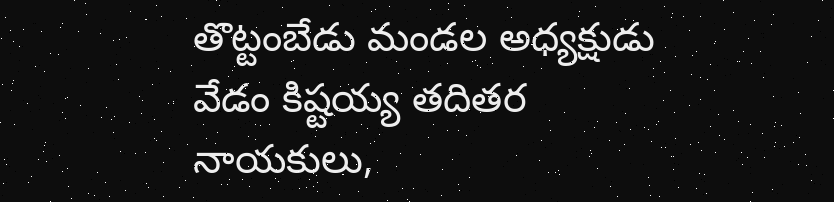తొట్టంబేడు మండల అధ్యక్షుడు వేడం కిష్టయ్య తదితర నాయకులు,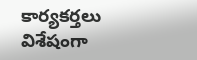కార్యకర్తలు విశేషంగా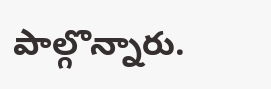పాల్గొన్నారు.